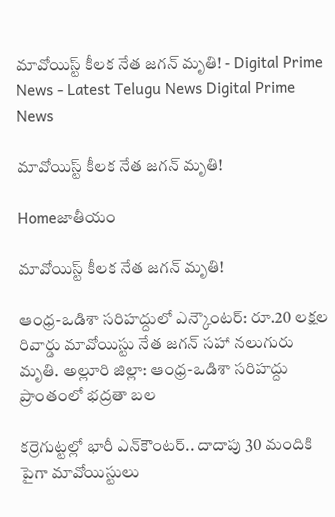మావోయిస్ట్ కీలక నేత జగన్ మృతి! - Digital Prime News - Latest Telugu News Digital Prime News

మావోయిస్ట్ కీలక నేత జగన్ మృతి!

Homeజాతీయం

మావోయిస్ట్ కీలక నేత జగన్ మృతి!

ఆంధ్ర-ఒడిశా సరిహద్దులో ఎన్కౌంటర్: రూ.20 లక్షల రివార్డు మావోయిస్టు నేత జగన్ సహా నలుగురు మృతి. అల్లూరి జిల్లా: ఆంధ్ర-ఒడిశా సరిహద్దు ప్రాంతంలో భద్రతా బల

కర్రెగుట్టల్లో భారీ ఎన్‌కౌంటర్.. దాదాపు 30 మందికి పైగా మావోయిస్టులు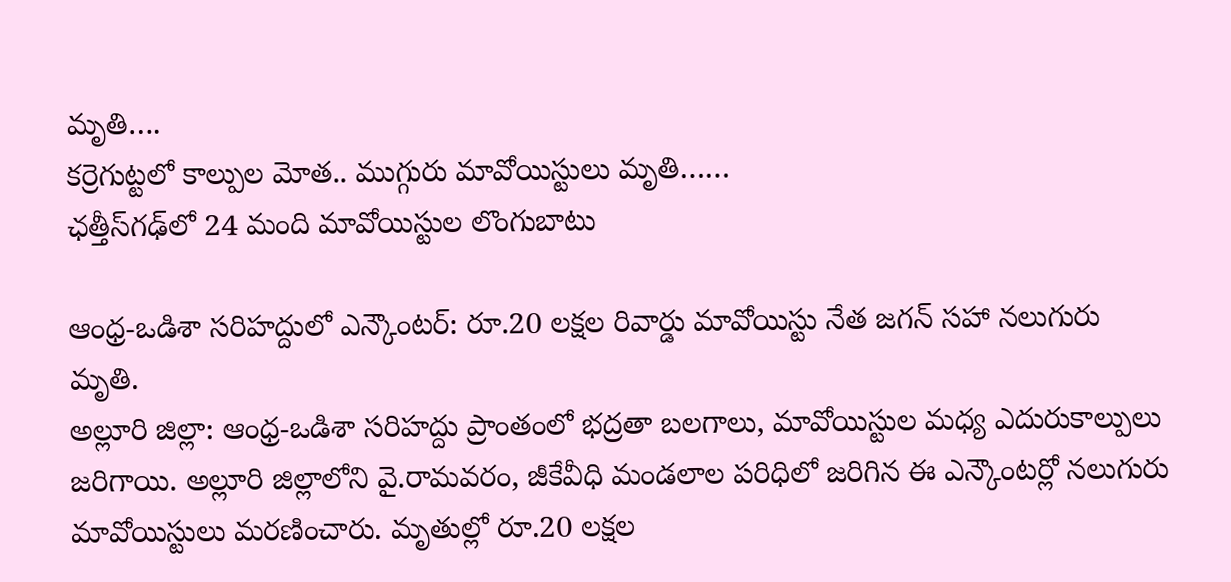మృతి….
కర్రెగుట్టలో కాల్పుల మోత.. ముగ్గురు మావోయిస్టులు మృతి……
ఛత్తీస్‌గఢ్‌లో 24 మంది మావోయిస్టుల లొంగుబాటు

ఆంధ్ర-ఒడిశా సరిహద్దులో ఎన్కౌంటర్: రూ.20 లక్షల రివార్డు మావోయిస్టు నేత జగన్ సహా నలుగురు మృతి.
అల్లూరి జిల్లా: ఆంధ్ర-ఒడిశా సరిహద్దు ప్రాంతంలో భద్రతా బలగాలు, మావోయిస్టుల మధ్య ఎదురుకాల్పులు జరిగాయి. అల్లూరి జిల్లాలోని వై.రామవరం, జీకేవీధి మండలాల పరిధిలో జరిగిన ఈ ఎన్కౌంటర్లో నలుగురు మావోయిస్టులు మరణించారు. మృతుల్లో రూ.20 లక్షల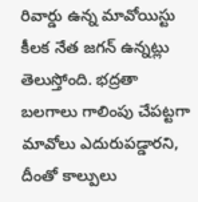రివార్డు ఉన్న మావోయిస్టు కీలక నేత జగన్ ఉన్నట్లు తెలుస్తోంది. భద్రతా బలగాలు గాలింపు చేపట్టగా మావోలు ఎదురుపడ్డారని, దీంతో కాల్పులు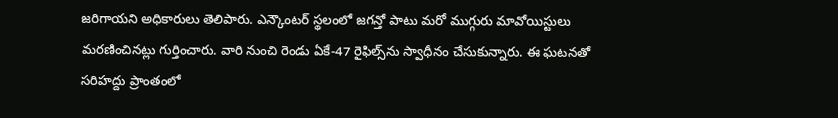జరిగాయని అధికారులు తెలిపారు. ఎన్కౌంటర్ స్థలంలో జగన్తో పాటు మరో ముగ్గురు మావోయిస్టులు మరణించినట్లు గుర్తించారు. వారి నుంచి రెండు ఏకే-47 రైఫిల్స్‌ను స్వాధీనం చేసుకున్నారు. ఈ ఘటనతో సరిహద్దు ప్రాంతంలో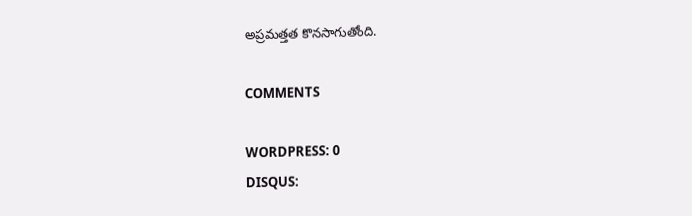అప్రమత్తత కొనసాగుతోంది.

COMMENTS

WORDPRESS: 0
DISQUS: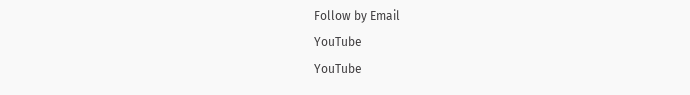Follow by Email
YouTube
YouTube